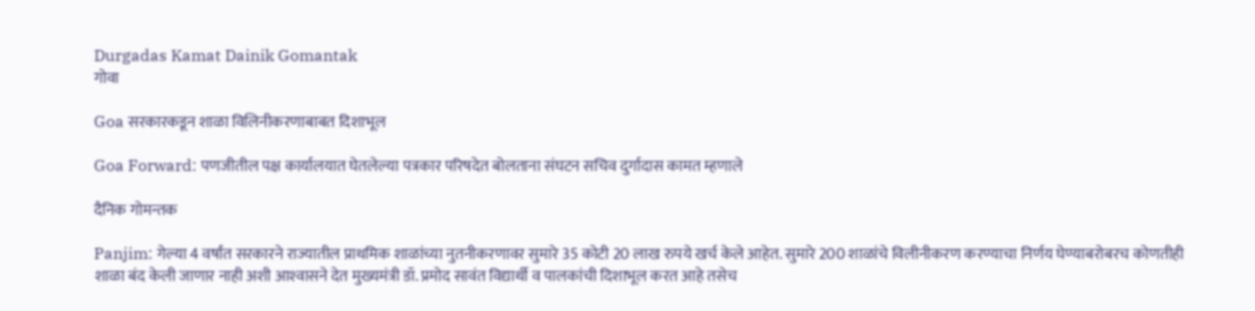Durgadas Kamat Dainik Gomantak
गोवा

Goa सरकारकडून शाळा विलिनीकरणाबाबत दिशाभूल

Goa Forward: पणजीतील पक्ष कार्यालयात घेतलेल्या पत्रकार परिषदेत बोलताना संघटन सचिव दुर्गादास कामत म्हणाले

दैनिक गोमन्तक

Panjim: गेल्या 4 वर्षांत सरकारने राज्यातील प्राथमिक शाळांच्या नुतनीकरणावर सुमारे 35 कोटी 20 लाख रुपये खर्च केले आहेत. सुमारे 200 शाळांचे विलीनीकरण करण्याचा निर्णय घेण्याबरोबरच कोणतीही शाळा बंद केली जाणार नाही अशी आश्‍वासने देत मुख्यमंत्री डॉ. प्रमोद सावंत विद्यार्थी व पालकांची दिशाभूल करत आहे तसेच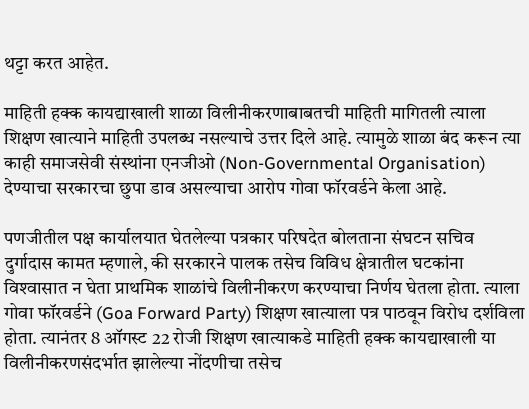थट्टा करत आहेत.

माहिती हक्क कायद्याखाली शाळा विलीनीकरणाबाबतची माहिती मागितली त्याला शिक्षण खात्याने माहिती उपलब्ध नसल्याचे उत्तर दिले आहे. त्यामुळे शाळा बंद करून त्या काही समाजसेवी संस्थांना एनजीओ (Non-Governmental Organisation) देण्याचा सरकारचा छुपा डाव असल्याचा आरोप गोवा फॉरवर्डने केला आहे.

पणजीतील पक्ष कार्यालयात घेतलेल्या पत्रकार परिषदेत बोलताना संघटन सचिव दुर्गादास कामत म्हणाले, की सरकारने पालक तसेच विविध क्षेत्रातील घटकांना विश्‍वासात न घेता प्राथमिक शाळांचे विलीनीकरण करण्याचा निर्णय घेतला होता. त्याला गोवा फॉरवर्डने (Goa Forward Party) शिक्षण खात्याला पत्र पाठवून विरोध दर्शविला होता. त्यानंतर 8 ऑगस्ट 22 रोजी शिक्षण खात्याकडे माहिती हक्क कायद्याखाली या विलीनीकरणसंदर्भात झालेल्या नोंदणीचा तसेच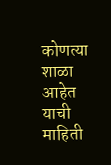कोणत्या शाळा आहेत याची माहिती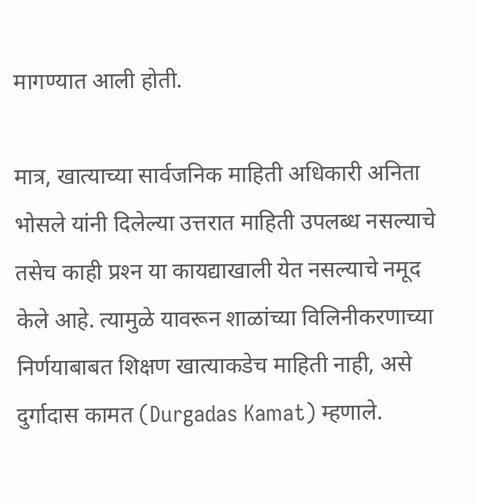मागण्यात आली होती.

मात्र, खात्याच्या सार्वजनिक माहिती अधिकारी अनिता भोसले यांनी दिलेल्या उत्तरात माहिती उपलब्ध नसल्याचे तसेच काही प्रश्‍न या कायद्याखाली येत नसल्याचे नमूद केले आहे. त्यामुळे यावरून शाळांच्या विलिनीकरणाच्या निर्णयाबाबत शिक्षण खात्याकडेच माहिती नाही, असे दुर्गादास कामत (Durgadas Kamat) म्‍हणाले.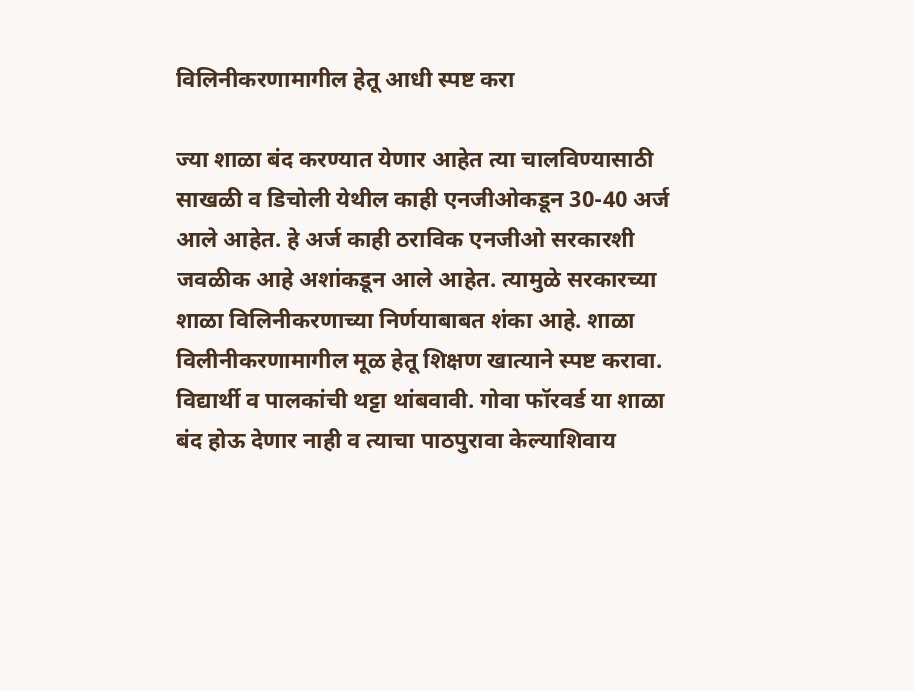विलिनीकरणामागील हेतू आधी स्पष्ट करा

ज्या शाळा बंद करण्यात येणार आहेत त्या चालविण्यासाठी साखळी व डिचोली येथील काही एनजीओकडून 30-40 अर्ज आले आहेत. हे अर्ज काही ठराविक एनजीओ सरकारशी जवळीक आहे अशांकडून आले आहेत. त्यामुळे सरकारच्या शाळा विलिनीकरणाच्या निर्णयाबाबत शंका आहे. शाळा विलीनीकरणामागील मूळ हेतू शिक्षण खात्याने स्पष्ट करावा. विद्यार्थी व पालकांची थट्टा थांबवावी. गोवा फॉरवर्ड या शाळा बंद होऊ देणार नाही व त्याचा पाठपुरावा केल्याशिवाय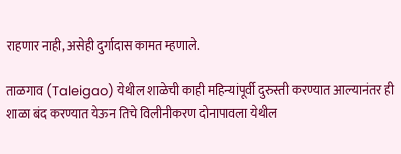राहणार नाही, असेही दुर्गादास कामत म्हणाले.

ताळगाव (Taleigao) येथील शाळेची काही महिन्यांपूर्वी दुरुस्ती करण्यात आल्यानंतर ही शाळा बंद करण्यात येऊन तिचे विलीनीकरण दोनापावला येथील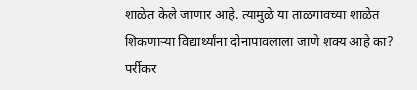शाळेत केले जाणार आहे. त्यामुळे या ताळगावच्या शाळेत शिकणाऱ्या विद्यार्थ्यांना दोनापावलाला जाणे शक्य आहे का? पर्रीकर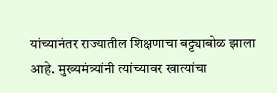यांच्यानंतर राज्यातील शिक्षणाचा बट्ट्याबोळ झाला आहे. मुख्यमंत्र्यांनी त्यांच्यावर खात्यांचा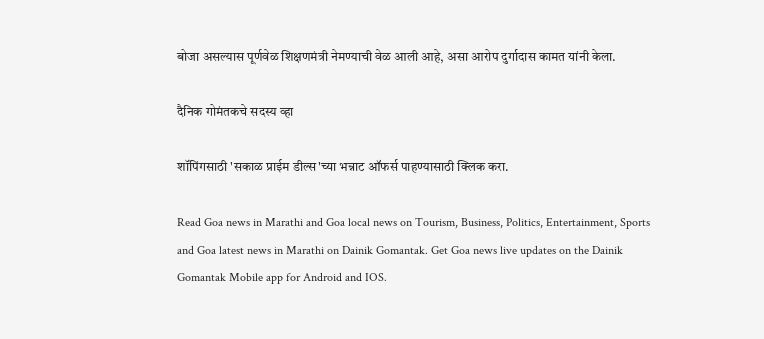बोजा असल्यास पूर्णवेळ शिक्षणमंत्री नेमण्याची वेळ आली आहे, असा आरोप दुर्गादास कामत यांनी केला.

दैनिक गोमंतकचे सदस्य व्हा

शॉपिंगसाठी 'सकाळ प्राईम डील्स'च्या भन्नाट ऑफर्स पाहण्यासाठी क्लिक करा.

Read Goa news in Marathi and Goa local news on Tourism, Business, Politics, Entertainment, Sports and Goa latest news in Marathi on Dainik Gomantak. Get Goa news live updates on the Dainik Gomantak Mobile app for Android and IOS.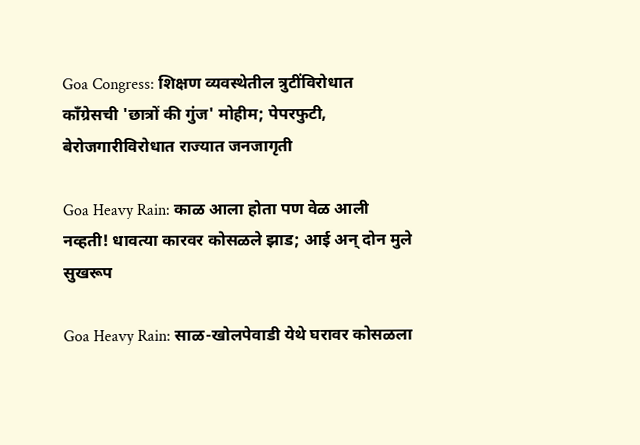Goa Congress: शिक्षण व्यवस्थेतील त्रुटींविरोधात काँग्रेसची 'छात्रों की गुंज' मोहीम; पेपरफुटी, बेरोजगारीविरोधात राज्यात जनजागृती

Goa Heavy Rain: काळ आला होता पण वेळ आली नव्हती! धावत्या कारवर कोसळले झाड; आई अन् दोन मुले सुखरूप

Goa Heavy Rain: साळ-खोलपेवाडी येथे घरावर कोसळला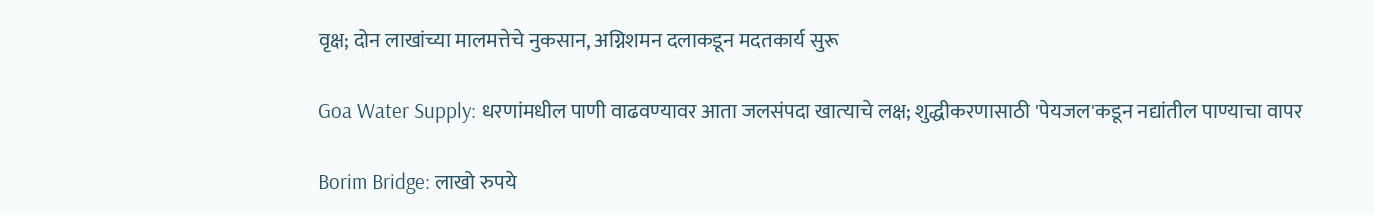वृक्ष; दोन लाखांच्या मालमत्तेचे नुकसान, अग्निशमन दलाकडून मदतकार्य सुरू

Goa Water Supply: धरणांमधील पाणी वाढवण्‍यावर आता जलसंपदा खात्‍याचे लक्ष; शुद्धीकरणासाठी 'पेयजल'क‍डून नद्यांतील पाण्‍याचा वापर

Borim Bridge: लाखो रुपये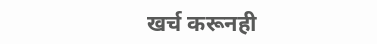खर्च करूनही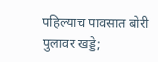पहिल्याच पावसात बोरी पुलावर खड्डे;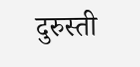दुरुस्ती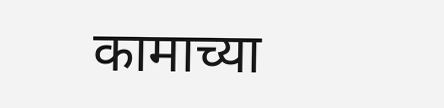कामाच्या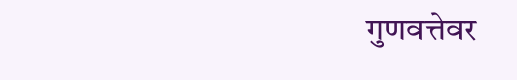गुणवत्तेवर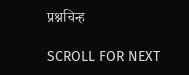प्रश्नचिन्ह

SCROLL FOR NEXT